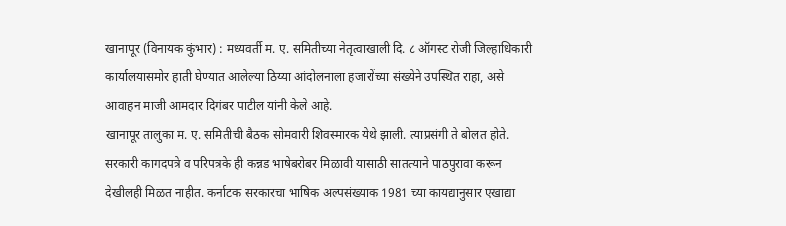खानापूर (विनायक कुंभार) : मध्यवर्ती म. ए. समितीच्या नेतृत्वाखाली दि. ८ ऑगस्ट रोजी जिल्हाधिकारी कार्यालयासमोर हाती घेण्यात आलेल्या ठिय्या आंदोलनाला हजारोंच्या संख्येने उपस्थित राहा, असे आवाहन माजी आमदार दिगंबर पाटील यांनी केले आहे.
खानापूर तालुका म. ए. समितीची बैठक सोमवारी शिवस्मारक येथे झाली. त्याप्रसंगी ते बोलत होते. सरकारी कागदपत्रे व परिपत्रके ही कन्नड भाषेबरोबर मिळावी यासाठी सातत्याने पाठपुरावा करून देखीलही मिळत नाहीत. कर्नाटक सरकारचा भाषिक अल्पसंख्याक 1981 च्या कायद्यानुसार एखाद्या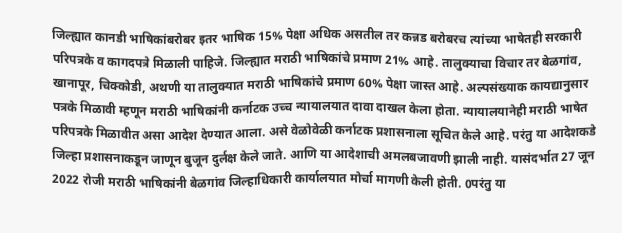जिल्ह्यात कानडी भाषिकांबरोबर इतर भाषिक 15% पेक्षा अधिक असतील तर कन्नड बरोबरच त्यांच्या भाषेतही सरकारी परिपत्रके व कागदपत्रे मिळाली पाहिजे. जिल्ह्यात मराठी भाषिकांचे प्रमाण 21% आहे. तालुक्याचा विचार तर बेळगांव, खानापूर, चिक्कोडी, अथणी या तालुक्यात मराठी भाषिकांचे प्रमाण 60% पेक्षा जास्त आहे. अल्पसंख्याक कायद्यानुसार पत्रके मिळावी म्हणून मराठी भाषिकांनी कर्नाटक उच्च न्यायालयात दावा दाखल केला होता. न्यायालयानेही मराठी भाषेत परिपत्रके मिळावीत असा आदेश देण्यात आला. असे वेळोवेळी कर्नाटक प्रशासनाला सूचित केले आहे. परंतु या आदेशकडे जिल्हा प्रशासनाकडून जाणून बुजून दुर्लक्ष केले जाते. आणि या आदेशाची अमलबजावणी झाली नाही. यासंदर्भात 27 जून 2022 रोजी मराठी भाषिकांनी बेळगांव जिल्हाधिकारी कार्यालयात मोर्चा मागणी केली होती. 0परंतु या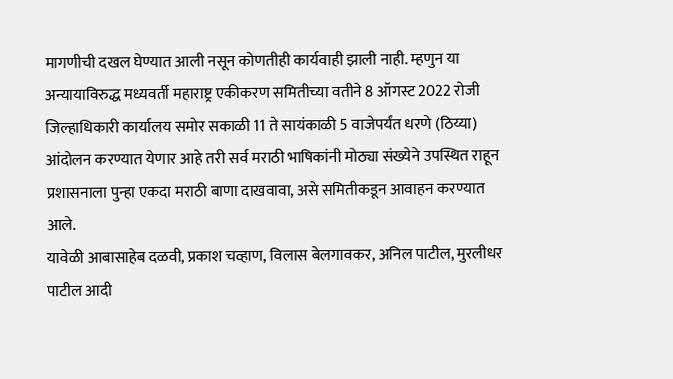मागणीची दखल घेण्यात आली नसून कोणतीही कार्यवाही झाली नाही. म्हणुन या अन्यायाविरुद्ध मध्यवर्ती महाराष्ट्र एकीकरण समितीच्या वतीने 8 ऑगस्ट 2022 रोजी जिल्हाधिकारी कार्यालय समोर सकाळी 11 ते सायंकाळी 5 वाजेपर्यंत धरणे (ठिय्या) आंदोलन करण्यात येणार आहे तरी सर्व मराठी भाषिकांनी मोठ्या संख्येने उपस्थित राहून प्रशासनाला पुन्हा एकदा मराठी बाणा दाखवावा, असे समितीकडून आवाहन करण्यात आले.
यावेळी आबासाहेब दळवी, प्रकाश चव्हाण, विलास बेलगावकर, अनिल पाटील, मुरलीधर पाटील आदी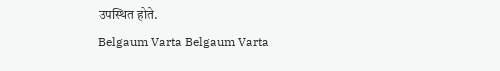उपस्थित होते.
Belgaum Varta Belgaum Varta